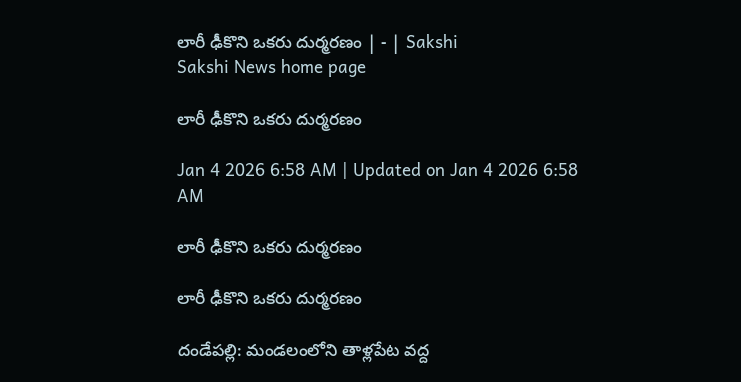లారీ ఢీకొని ఒకరు దుర్మరణం | - | Sakshi
Sakshi News home page

లారీ ఢీకొని ఒకరు దుర్మరణం

Jan 4 2026 6:58 AM | Updated on Jan 4 2026 6:58 AM

లారీ ఢీకొని ఒకరు దుర్మరణం

లారీ ఢీకొని ఒకరు దుర్మరణం

దండేపల్లి: మండలంలోని తాళ్లపేట వద్ద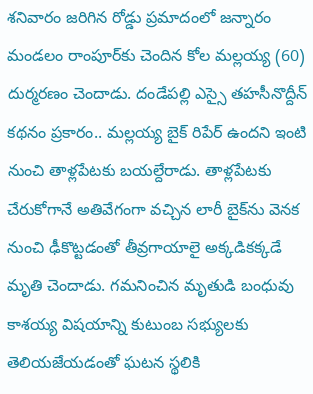శనివారం జరిగిన రోడ్డు ప్రమాదంలో జన్నారం మండలం రాంపూర్‌కు చెందిన కోల మల్లయ్య (60) దుర్మరణం చెందాడు. దండేపల్లి ఎస్సై తహసీనొద్దీన్‌ కథనం ప్రకారం.. మల్లయ్య బైక్‌ రిపేర్‌ ఉందని ఇంటి నుంచి తాళ్లపేటకు బయల్దేరాడు. తాళ్లపేటకు చేరుకోగానే అతివేగంగా వచ్చిన లారీ బైక్‌ను వెనక నుంచి ఢీకొట్టడంతో తీవ్రగాయాలై అక్కడికక్కడే మృతి చెందాడు. గమనించిన మృతుడి బంధువు కాశయ్య విషయాన్ని కుటుంబ సభ్యులకు తెలియజేయడంతో ఘటన స్థలికి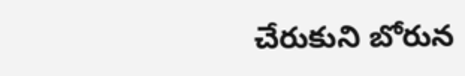చేరుకుని బోరున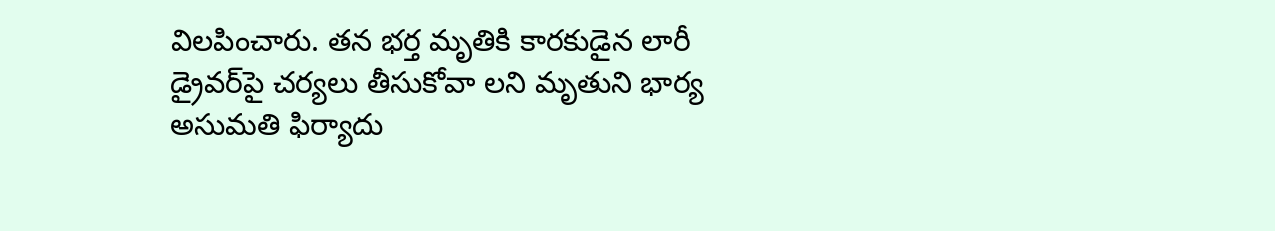విలపించారు. తన భర్త మృతికి కారకుడైన లారీ డ్రైవర్‌పై చర్యలు తీసుకోవా లని మృతుని భార్య అసుమతి ఫిర్యాదు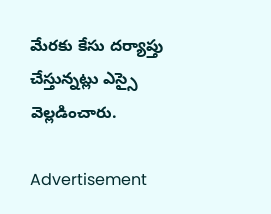మేరకు కేసు దర్యాప్తు చేస్తున్నట్లు ఎస్సై వెల్లడించారు.

Advertisement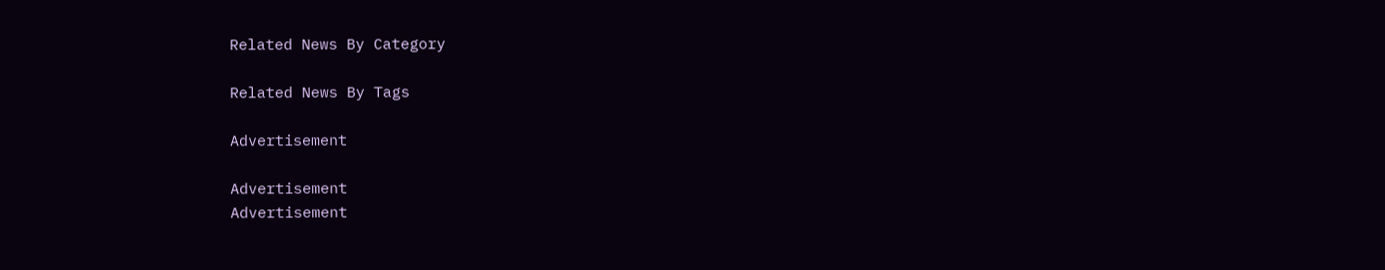Related News By Category

Related News By Tags

Advertisement

Advertisement
Advertisement